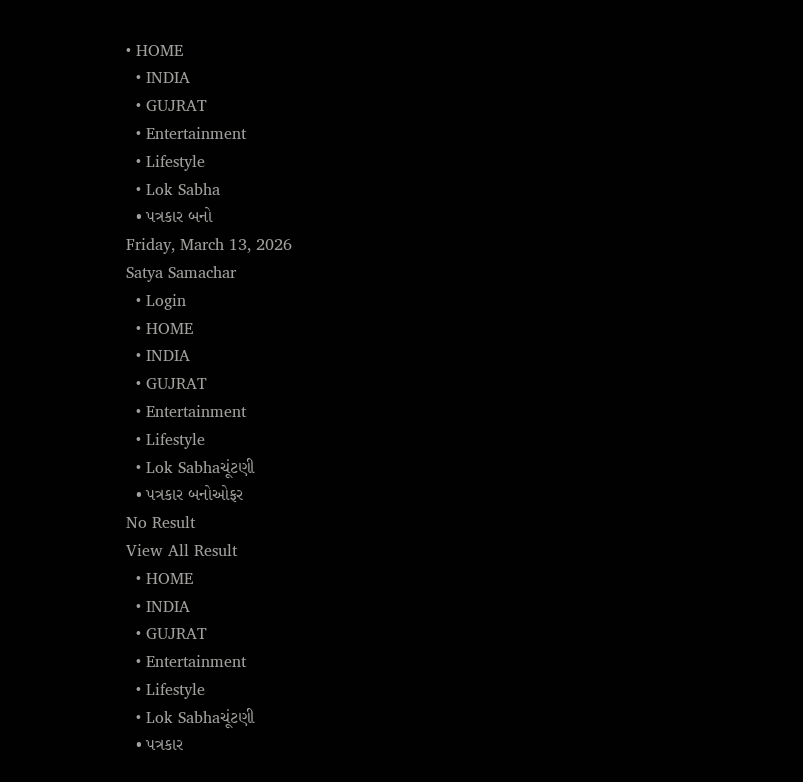• HOME
  • INDIA
  • GUJRAT
  • Entertainment
  • Lifestyle
  • Lok Sabha
  • પત્રકાર બનો
Friday, March 13, 2026
Satya Samachar
  • Login
  • HOME
  • INDIA
  • GUJRAT
  • Entertainment
  • Lifestyle
  • Lok Sabhaચૂંટણી
  • પત્રકાર બનોઓફર
No Result
View All Result
  • HOME
  • INDIA
  • GUJRAT
  • Entertainment
  • Lifestyle
  • Lok Sabhaચૂંટણી
  • પત્રકાર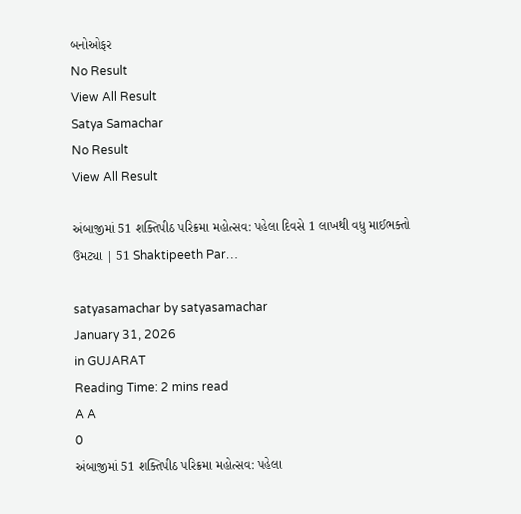બનોઓફર
No Result
View All Result
Satya Samachar
No Result
View All Result

અંબાજીમાં 51 શક્તિપીઠ પરિક્રમા મહોત્સવ: પહેલા દિવસે 1 લાખથી વધુ માઈભક્તો ઉમટ્યા | 51 Shaktipeeth Par…

satyasamachar by satyasamachar
January 31, 2026
in GUJARAT
Reading Time: 2 mins read
A A
0
અંબાજીમાં 51 શક્તિપીઠ પરિક્રમા મહોત્સવ: પહેલા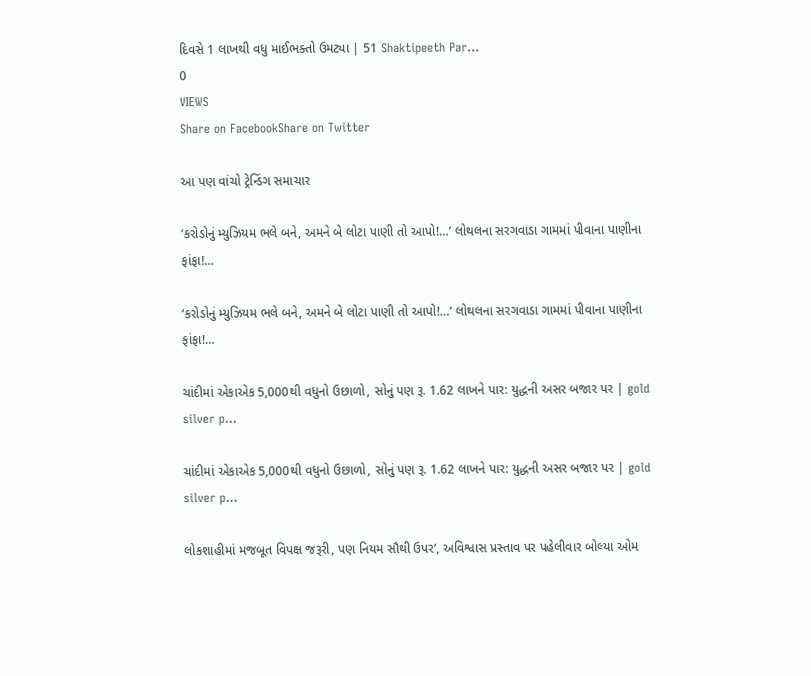દિવસે 1 લાખથી વધુ માઈભક્તો ઉમટ્યા | 51 Shaktipeeth Par…
0
VIEWS
Share on FacebookShare on Twitter

આ પણ વાંચો ટ્રેન્ડિંગ સમાચાર

‘કરોડોનું મ્યુઝિયમ ભલે બને, અમને બે લોટા પાણી તો આપો!…’ લોથલના સરગવાડા ગામમાં પીવાના પાણીના ફાંફા!…

‘કરોડોનું મ્યુઝિયમ ભલે બને, અમને બે લોટા પાણી તો આપો!…’ લોથલના સરગવાડા ગામમાં પીવાના પાણીના ફાંફા!…

ચાંદીમાં એકાએક 5,000થી વધુનો ઉછાળો, સોનું પણ રૂ. 1.62 લાખને પાર: યુદ્ધની અસર બજાર પર | gold silver p…

ચાંદીમાં એકાએક 5,000થી વધુનો ઉછાળો, સોનું પણ રૂ. 1.62 લાખને પાર: યુદ્ધની અસર બજાર પર | gold silver p…

લોકશાહીમાં મજબૂત વિપક્ષ જરૂરી, પણ નિયમ સૌથી ઉપર’, અવિશ્વાસ પ્રસ્તાવ પર પહેલીવાર બોલ્યા ઓમ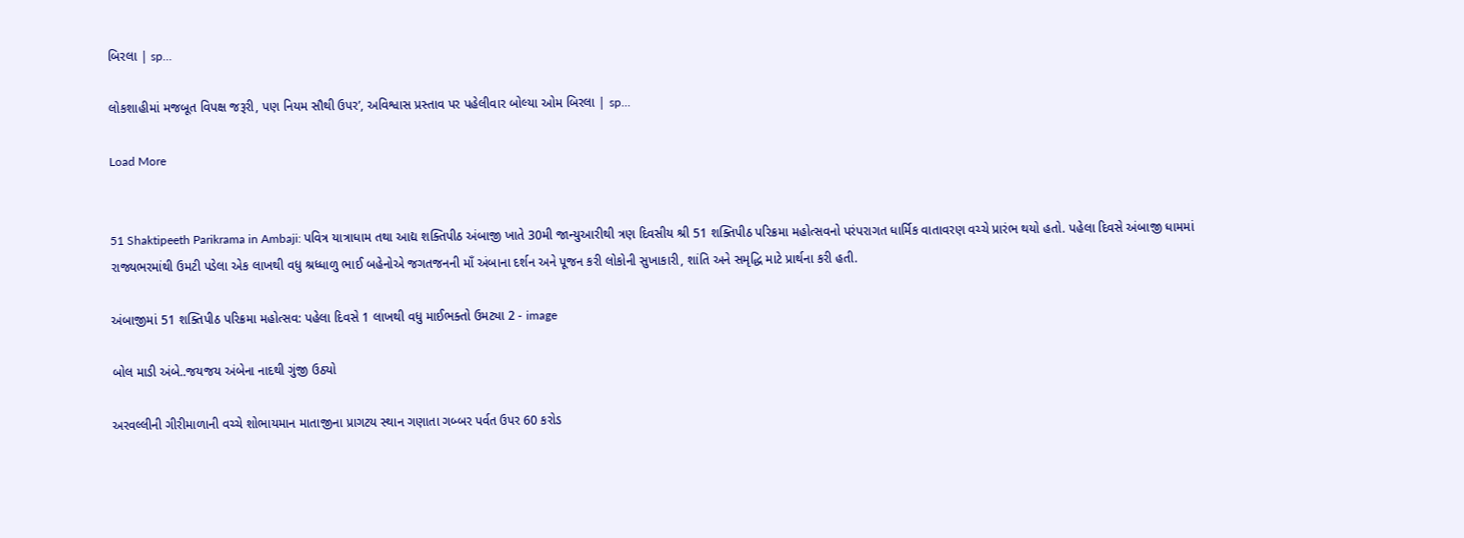બિરલા | sp…

લોકશાહીમાં મજબૂત વિપક્ષ જરૂરી, પણ નિયમ સૌથી ઉપર’, અવિશ્વાસ પ્રસ્તાવ પર પહેલીવાર બોલ્યા ઓમ બિરલા | sp…

Load More


51 Shaktipeeth Parikrama in Ambaji: પવિત્ર યાત્રાધામ તથા આદ્ય શક્તિપીઠ અંબાજી ખાતે 30મી જાન્યુઆરીથી ત્રણ દિવસીય શ્રી 51 શક્તિપીઠ પરિક્રમા મહોત્સવનો પરંપરાગત ધાર્મિક વાતાવરણ વચ્ચે પ્રારંભ થયો હતો. પહેલા દિવસે અંબાજી ધામમાં રાજ્યભરમાંથી ઉમટી પડેલા એક લાખથી વધુ શ્રધ્ધાળુ ભાઈ બહેનોએ જગતજનની માઁ અંબાના દર્શન અને પૂજન કરી લોકોની સુખાકારી, શાંતિ અને સમૃદ્ધિ માટે પ્રાર્થના કરી હતી.

અંબાજીમાં 51 શક્તિપીઠ પરિક્રમા મહોત્સવ: પહેલા દિવસે 1 લાખથી વધુ માઈભક્તો ઉમટ્યા 2 - image

બોલ માડી અંબે..જયજય અંબેના નાદથી ગુંજી ઉઠ્યો

અરવલ્લીની ગીરીમાળાની વચ્ચે શોભાયમાન માતાજીના પ્રાગટય સ્થાન ગણાતા ગબ્બર પર્વત ઉપર 60 કરોડ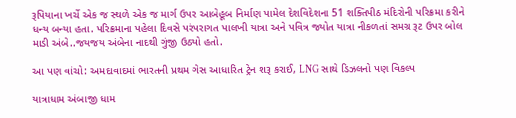રૂપિયાના ખર્ચે એક જ સ્થળે એક જ માર્ગ ઉપર આબેહૂબ નિર્માણ પામેલ દેશવિદેશના 51 શક્તિપીઠ મંદિરોની પરિક્રમા કરીને ધન્ય બન્યા હતા. પરિક્રમાના પહેલા દિવસે પરંપરાગત પાલખી યાત્રા અને પવિત્ર જ્યોત યાત્રા નીકળતાં સમગ્ર રૂટ ઉપર બોલ માડી અંબે..જયજય અંબેના નાદથી ગુંજી ઉઠ્યો હતો.

આ પણ વાંચો: અમદાવાદમાં ભારતની પ્રથમ ગેસ આધારિત ટ્રેન શરૂ કરાઈ, LNG સાથે ડિઝલનો પણ વિકલ્પ

યાત્રાધામ અંબાજી ધામ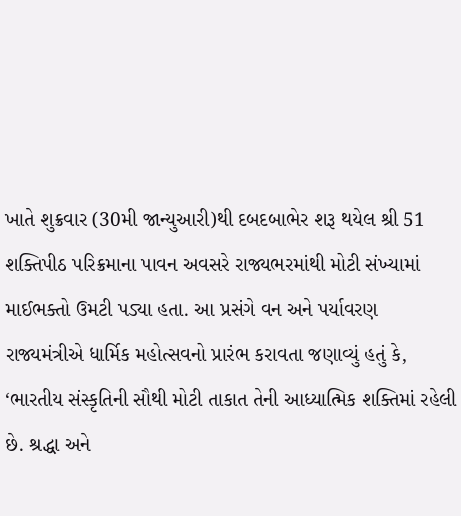ખાતે શુક્રવાર (30મી જાન્યુઆરી)થી દબદબાભેર શરૂ થયેલ શ્રી 51 શક્તિપીઠ પરિક્રમાના પાવન અવસરે રાજ્યભરમાંથી મોટી સંખ્યામાં માઈભક્તો ઉમટી પડ્યા હતા. આ પ્રસંગે વન અને પર્યાવરણ રાજ્યમંત્રીએ ધાર્મિક મહોત્સવનો પ્રારંભ કરાવતા જણાવ્યું હતું કે, ‘ભારતીય સંસ્કૃતિની સૌથી મોટી તાકાત તેની આધ્યાત્મિક શક્તિમાં રહેલી છે. શ્રદ્ધા અને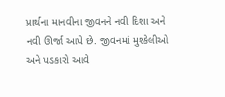પ્રાર્થના માનવીના જીવનને નવી દિશા અને નવી ઊર્જા આપે છે. જીવનમાં મુશ્કેલીઓ અને પડકારો આવે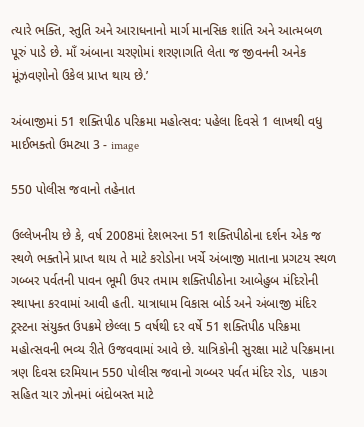ત્યારે ભક્તિ, સ્તુતિ અને આરાધનાનો માર્ગ માનસિક શાંતિ અને આત્મબળ પૂરું પાડે છે. માઁ અંબાના ચરણોમાં શરણાગતિ લેતા જ જીવનની અનેક મૂંઝવણોનો ઉકેલ પ્રાપ્ત થાય છે.’

અંબાજીમાં 51 શક્તિપીઠ પરિક્રમા મહોત્સવ: પહેલા દિવસે 1 લાખથી વધુ માઈભક્તો ઉમટ્યા 3 - image

550 પોલીસ જવાનો તહેનાત

ઉલ્લેખનીય છે કે, વર્ષ 2008માં દેશભરના 51 શક્તિપીઠોના દર્શન એક જ સ્થળે ભક્તોને પ્રાપ્ત થાય તે માટે કરોડોના ખર્ચે અંબાજી માતાના પ્રગટય સ્થળ ગબ્બર પર્વતની પાવન ભૂમી ઉપર તમામ શક્તિપીઠોના આબેહુબ મંદિરોની સ્થાપના કરવામાં આવી હતી. યાત્રાધામ વિકાસ બોર્ડ અને અંબાજી મંદિર ટ્રસ્ટના સંયુક્ત ઉપક્રમે છેલ્લા 5 વર્ષથી દર વર્ષે 51 શક્તિપીઠ પરિક્રમા મહોત્સવની ભવ્ય રીતે ઉજવવામાં આવે છે. યાત્રિકોની સુરક્ષા માટે પરિક્રમાના ત્રણ દિવસ દરમિયાન 550 પોલીસ જવાનો ગબ્બર પર્વત મંદિર રોડ,  પાકગ સહિત ચાર ઝોનમાં બંદોબસ્ત માટે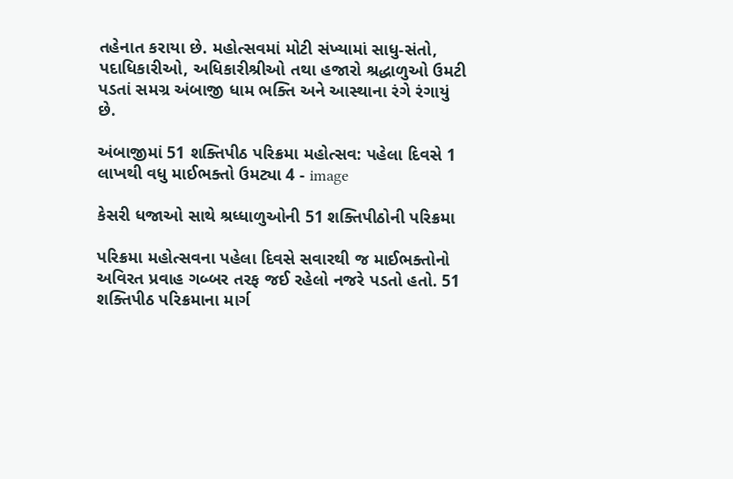તહેનાત કરાયા છે. મહોત્સવમાં મોટી સંખ્યામાં સાધુ-સંતો, પદાધિકારીઓ, અધિકારીશ્રીઓ તથા હજારો શ્રદ્ધાળુઓ ઉમટી પડતાં સમગ્ર અંબાજી ધામ ભક્તિ અને આસ્થાના રંગે રંગાયું છે.

અંબાજીમાં 51 શક્તિપીઠ પરિક્રમા મહોત્સવ: પહેલા દિવસે 1 લાખથી વધુ માઈભક્તો ઉમટ્યા 4 - image

કેસરી ધજાઓ સાથે શ્રધ્ધાળુઓની 51 શક્તિપીઠોની પરિક્રમા

પરિક્રમા મહોત્સવના પહેલા દિવસે સવારથી જ માઈભક્તોનો અવિરત પ્રવાહ ગબ્બર તરફ જઈ રહેલો નજરે પડતો હતો. 51 શક્તિપીઠ પરિક્રમાના માર્ગ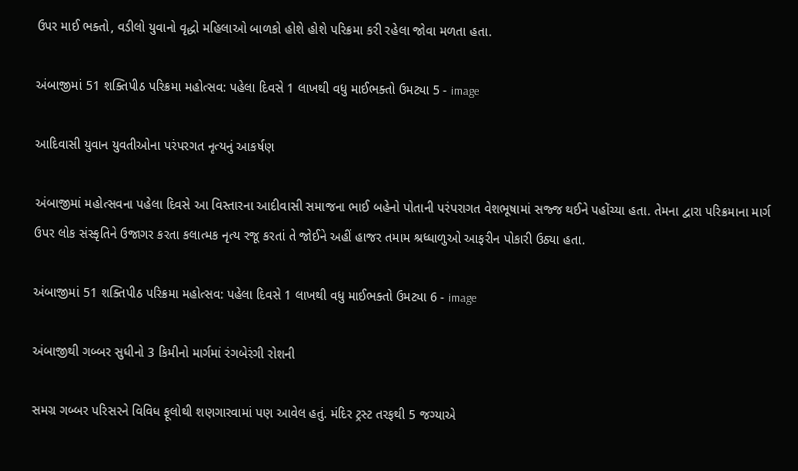ઉપર માઈ ભક્તો, વડીલો યુવાનો વૃદ્ધો મહિલાઓ બાળકો હોશે હોશે પરિક્રમા કરી રહેલા જોવા મળતા હતા.

અંબાજીમાં 51 શક્તિપીઠ પરિક્રમા મહોત્સવ: પહેલા દિવસે 1 લાખથી વધુ માઈભક્તો ઉમટ્યા 5 - image

આદિવાસી યુવાન યુવતીઓના પરંપરગત નૃત્યનું આકર્ષણ

અંબાજીમાં મહોત્સવના પહેલા દિવસે આ વિસ્તારના આદીવાસી સમાજના ભાઈ બહેનો પોતાની પરંપરાગત વેશભૂષામાં સજ્જ થઈને પહોંચ્યા હતા. તેમના દ્વારા પરિક્રમાના માર્ગ ઉપર લોક સંસ્કૃતિને ઉજાગર કરતા કલાત્મક નૃત્ય રજૂ કરતાં તે જોઈને અહીં હાજર તમામ શ્રધ્ધાળુઓ આફરીન પોકારી ઉઠ્યા હતા.

અંબાજીમાં 51 શક્તિપીઠ પરિક્રમા મહોત્સવ: પહેલા દિવસે 1 લાખથી વધુ માઈભક્તો ઉમટ્યા 6 - image

અંબાજીથી ગબ્બર સુધીનો 3 કિમીનો માર્ગમાં રંગબેરંગી રોશની

સમગ્ર ગબ્બર પરિસરને વિવિધ ફૂલોથી શણગારવામાં પણ આવેલ હતું. મંદિર ટ્રસ્ટ તરફથી 5 જગ્યાએ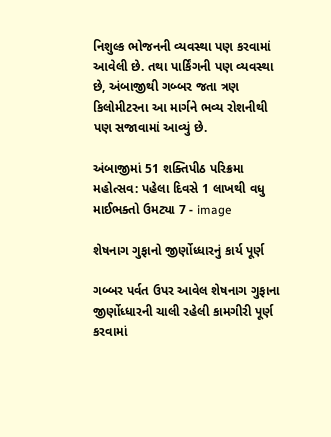નિશુલ્ક ભોજનની વ્યવસ્થા પણ કરવામાં આવેલી છે. તથા પાર્કિંગની પણ વ્યવસ્થા છે, અંબાજીથી ગબ્બર જતા ત્રણ કિલોમીટરના આ માર્ગને ભવ્ય રોશનીથી પણ સજાવામાં આવ્યું છે.

અંબાજીમાં 51 શક્તિપીઠ પરિક્રમા મહોત્સવ: પહેલા દિવસે 1 લાખથી વધુ માઈભક્તો ઉમટ્યા 7 - image

શેષનાગ ગુફાનો જીર્ણોધ્ધારનું કાર્ય પૂર્ણ

ગબ્બર પર્વત ઉપર આવેલ શેષનાગ ગુફાના જીર્ણોધ્ધારની ચાલી રહેલી કામગીરી પૂર્ણ કરવામાં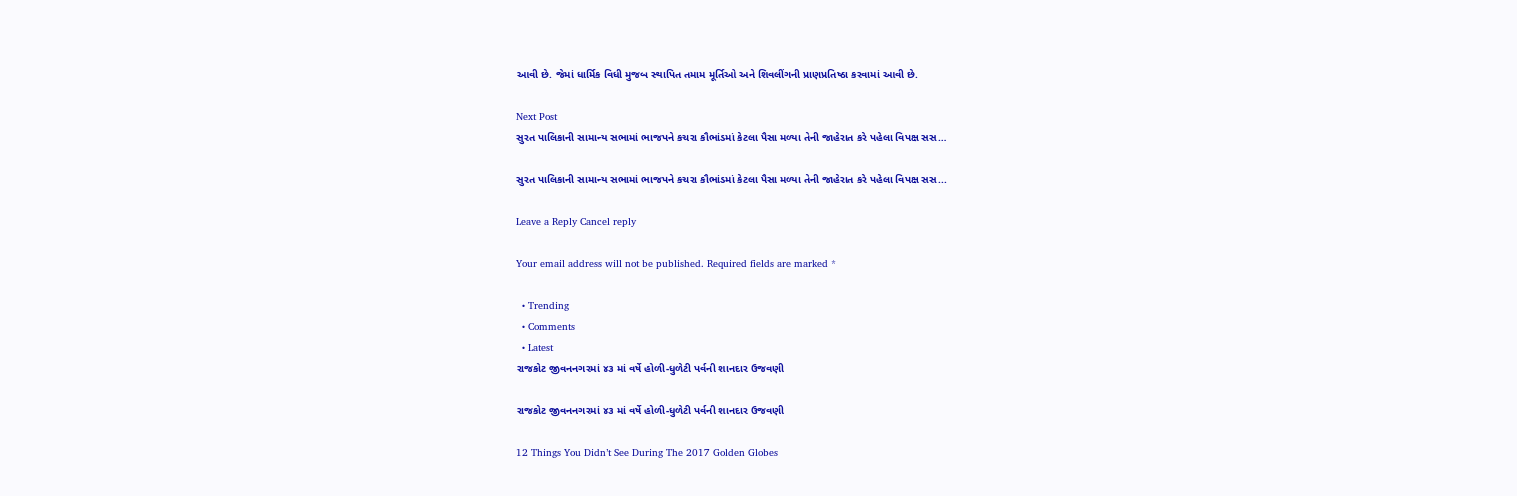આવી છે. જેમાં ધાર્મિક વિધી મુજબ સ્થાપિત તમામ મૂર્તિઓ અને શિવલીંગની પ્રાણપ્રતિષ્ઠા કરવામાં આવી છે.

Next Post
સુરત પાલિકાની સામાન્ય સભામાં ભાજપને કચરા કૌભાંડમાં કેટલા પૈસા મળ્યા તેની જાહેરાત કરે પહેલા વિપક્ષ સસ…

સુરત પાલિકાની સામાન્ય સભામાં ભાજપને કચરા કૌભાંડમાં કેટલા પૈસા મળ્યા તેની જાહેરાત કરે પહેલા વિપક્ષ સસ...

Leave a Reply Cancel reply

Your email address will not be published. Required fields are marked *

  • Trending
  • Comments
  • Latest
રાજકોટ જીવનનગરમાં ૪૩ માં વર્ષે હોળી-ધુળેટી પર્વની શાનદાર ઉજવણી

રાજકોટ જીવનનગરમાં ૪૩ માં વર્ષે હોળી-ધુળેટી પર્વની શાનદાર ઉજવણી

12 Things You Didn’t See During The 2017 Golden Globes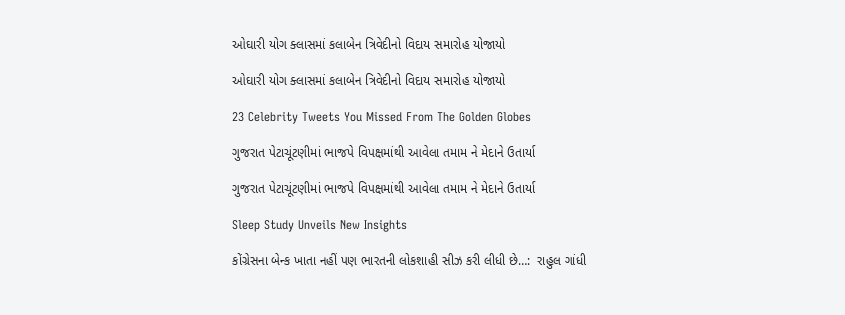ઓઘારી યોગ ક્લાસમાં કલાબેન ત્રિવેદીનો વિદાય સમારોહ યોજાયો

ઓઘારી યોગ ક્લાસમાં કલાબેન ત્રિવેદીનો વિદાય સમારોહ યોજાયો

23 Celebrity Tweets You Missed From The Golden Globes

ગુજરાત પેટાચૂંટણીમાં ભાજપે વિપક્ષમાંથી આવેલા તમામ ને મેદાને ઉતાર્યા

ગુજરાત પેટાચૂંટણીમાં ભાજપે વિપક્ષમાંથી આવેલા તમામ ને મેદાને ઉતાર્યા

Sleep Study Unveils New Insights

કોંગ્રેસના બેન્ક ખાતા નહીં પણ ભારતની લોકશાહી સીઝ કરી લીધી છે…:  રાહુલ ગાંધી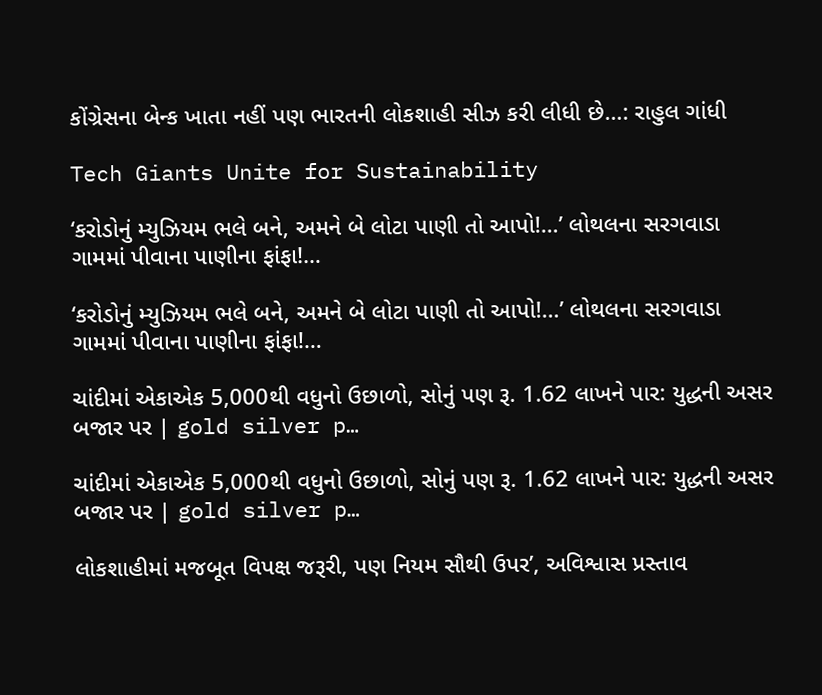કોંગ્રેસના બેન્ક ખાતા નહીં પણ ભારતની લોકશાહી સીઝ કરી લીધી છે…: રાહુલ ગાંધી

Tech Giants Unite for Sustainability

‘કરોડોનું મ્યુઝિયમ ભલે બને, અમને બે લોટા પાણી તો આપો!…’ લોથલના સરગવાડા ગામમાં પીવાના પાણીના ફાંફા!…

‘કરોડોનું મ્યુઝિયમ ભલે બને, અમને બે લોટા પાણી તો આપો!…’ લોથલના સરગવાડા ગામમાં પીવાના પાણીના ફાંફા!…

ચાંદીમાં એકાએક 5,000થી વધુનો ઉછાળો, સોનું પણ રૂ. 1.62 લાખને પાર: યુદ્ધની અસર બજાર પર | gold silver p…

ચાંદીમાં એકાએક 5,000થી વધુનો ઉછાળો, સોનું પણ રૂ. 1.62 લાખને પાર: યુદ્ધની અસર બજાર પર | gold silver p…

લોકશાહીમાં મજબૂત વિપક્ષ જરૂરી, પણ નિયમ સૌથી ઉપર’, અવિશ્વાસ પ્રસ્તાવ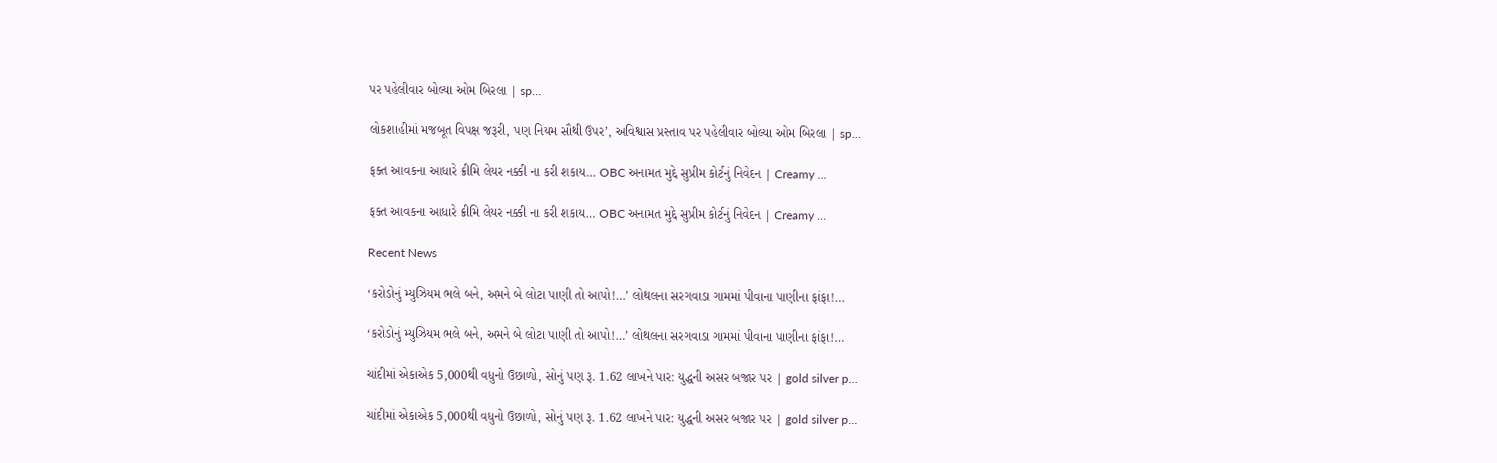પર પહેલીવાર બોલ્યા ઓમ બિરલા | sp…

લોકશાહીમાં મજબૂત વિપક્ષ જરૂરી, પણ નિયમ સૌથી ઉપર’, અવિશ્વાસ પ્રસ્તાવ પર પહેલીવાર બોલ્યા ઓમ બિરલા | sp…

ફક્ત આવકના આધારે ક્રીમિ લેયર નક્કી ના કરી શકાય… OBC અનામત મુદ્દે સુપ્રીમ કોર્ટનું નિવેદન | Creamy …

ફક્ત આવકના આધારે ક્રીમિ લેયર નક્કી ના કરી શકાય… OBC અનામત મુદ્દે સુપ્રીમ કોર્ટનું નિવેદન | Creamy …

Recent News

‘કરોડોનું મ્યુઝિયમ ભલે બને, અમને બે લોટા પાણી તો આપો!…’ લોથલના સરગવાડા ગામમાં પીવાના પાણીના ફાંફા!…

‘કરોડોનું મ્યુઝિયમ ભલે બને, અમને બે લોટા પાણી તો આપો!…’ લોથલના સરગવાડા ગામમાં પીવાના પાણીના ફાંફા!…

ચાંદીમાં એકાએક 5,000થી વધુનો ઉછાળો, સોનું પણ રૂ. 1.62 લાખને પાર: યુદ્ધની અસર બજાર પર | gold silver p…

ચાંદીમાં એકાએક 5,000થી વધુનો ઉછાળો, સોનું પણ રૂ. 1.62 લાખને પાર: યુદ્ધની અસર બજાર પર | gold silver p…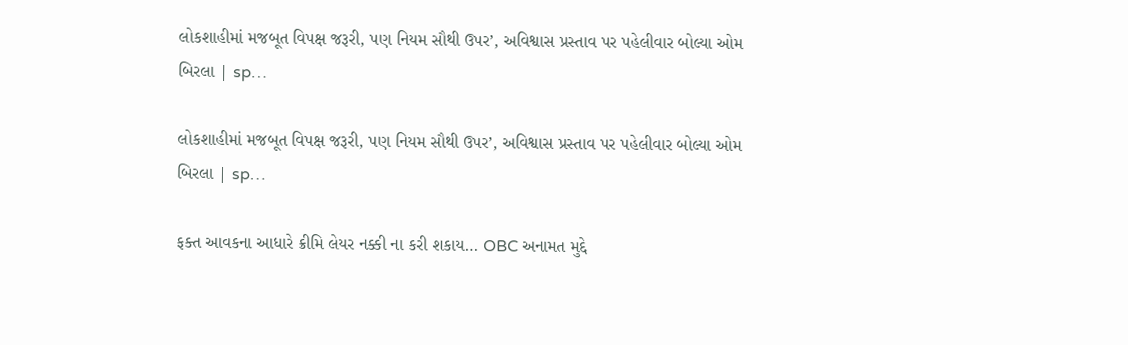લોકશાહીમાં મજબૂત વિપક્ષ જરૂરી, પણ નિયમ સૌથી ઉપર’, અવિશ્વાસ પ્રસ્તાવ પર પહેલીવાર બોલ્યા ઓમ બિરલા | sp…

લોકશાહીમાં મજબૂત વિપક્ષ જરૂરી, પણ નિયમ સૌથી ઉપર’, અવિશ્વાસ પ્રસ્તાવ પર પહેલીવાર બોલ્યા ઓમ બિરલા | sp…

ફક્ત આવકના આધારે ક્રીમિ લેયર નક્કી ના કરી શકાય… OBC અનામત મુદ્દે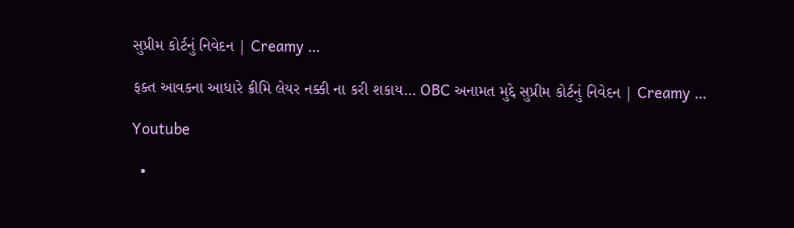સુપ્રીમ કોર્ટનું નિવેદન | Creamy …

ફક્ત આવકના આધારે ક્રીમિ લેયર નક્કી ના કરી શકાય… OBC અનામત મુદ્દે સુપ્રીમ કોર્ટનું નિવેદન | Creamy …

Youtube

  •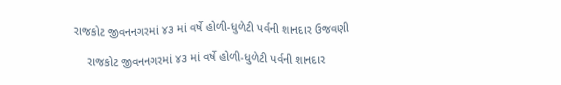રાજકોટ જીવનનગરમાં ૪૩ માં વર્ષે હોળી-ધુળેટી પર્વની શાનદાર ઉજવણી

    રાજકોટ જીવનનગરમાં ૪૩ માં વર્ષે હોળી-ધુળેટી પર્વની શાનદાર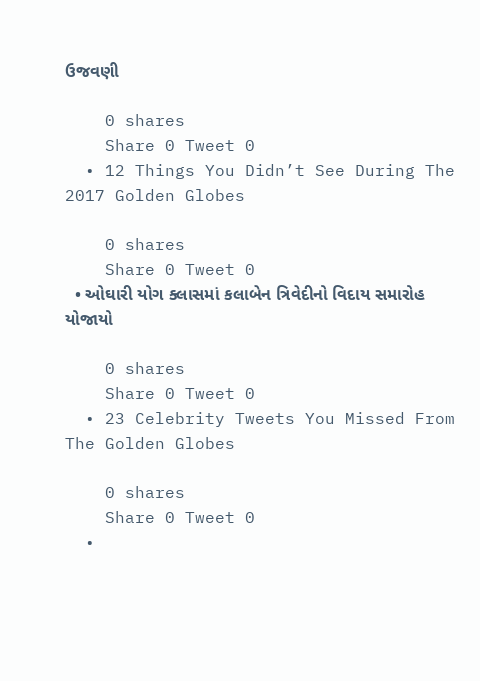ઉજવણી

    0 shares
    Share 0 Tweet 0
  • 12 Things You Didn’t See During The 2017 Golden Globes

    0 shares
    Share 0 Tweet 0
  • ઓઘારી યોગ ક્લાસમાં કલાબેન ત્રિવેદીનો વિદાય સમારોહ યોજાયો

    0 shares
    Share 0 Tweet 0
  • 23 Celebrity Tweets You Missed From The Golden Globes

    0 shares
    Share 0 Tweet 0
  •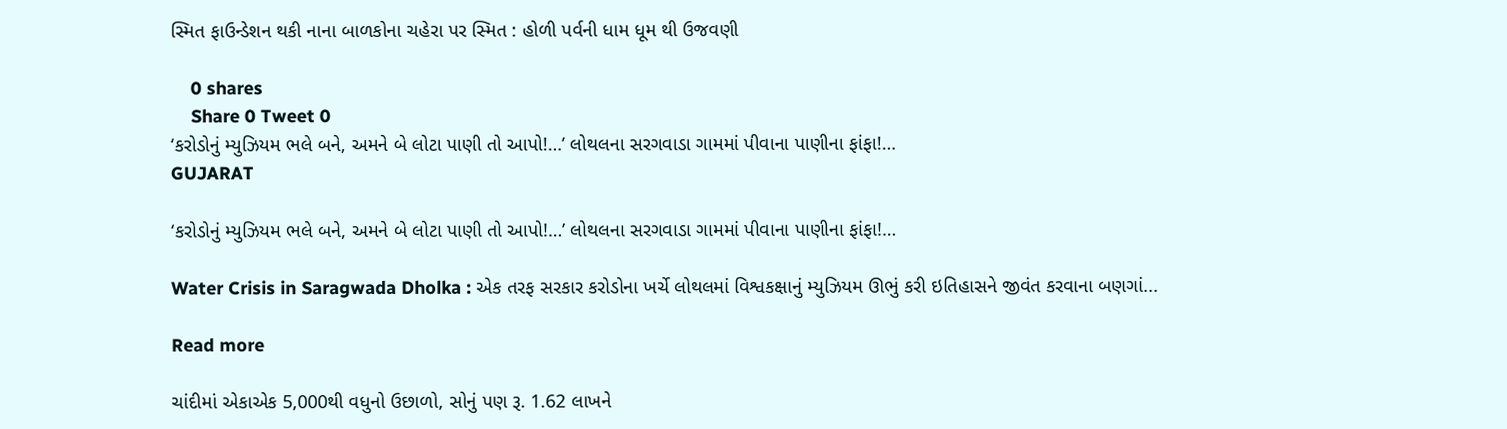સ્મિત ફાઉન્ડેશન થકી નાના બાળકોના ચહેરા પર સ્મિત : હોળી પર્વની ધામ ધૂમ થી ઉજવણી

    0 shares
    Share 0 Tweet 0
‘કરોડોનું મ્યુઝિયમ ભલે બને, અમને બે લોટા પાણી તો આપો!…’ લોથલના સરગવાડા ગામમાં પીવાના પાણીના ફાંફા!…
GUJARAT

‘કરોડોનું મ્યુઝિયમ ભલે બને, અમને બે લોટા પાણી તો આપો!…’ લોથલના સરગવાડા ગામમાં પીવાના પાણીના ફાંફા!…

Water Crisis in Saragwada Dholka : એક તરફ સરકાર કરોડોના ખર્ચે લોથલમાં વિશ્વકક્ષાનું મ્યુઝિયમ ઊભું કરી ઇતિહાસને જીવંત કરવાના બણગાં...

Read more

ચાંદીમાં એકાએક 5,000થી વધુનો ઉછાળો, સોનું પણ રૂ. 1.62 લાખને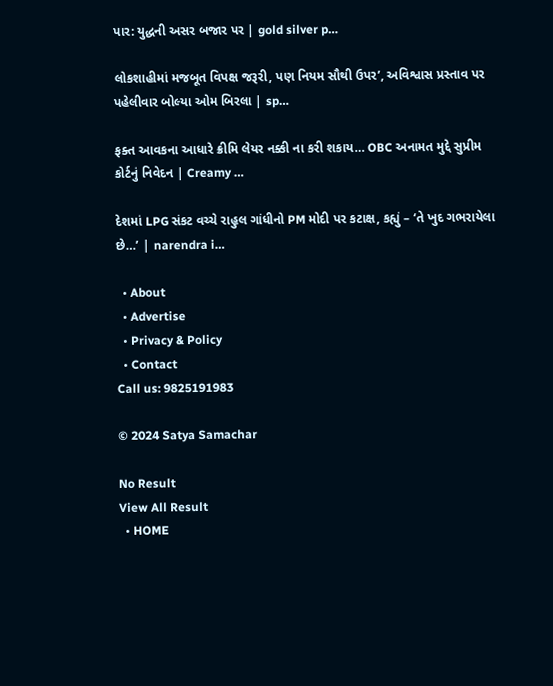પાર: યુદ્ધની અસર બજાર પર | gold silver p…

લોકશાહીમાં મજબૂત વિપક્ષ જરૂરી, પણ નિયમ સૌથી ઉપર’, અવિશ્વાસ પ્રસ્તાવ પર પહેલીવાર બોલ્યા ઓમ બિરલા | sp…

ફક્ત આવકના આધારે ક્રીમિ લેયર નક્કી ના કરી શકાય… OBC અનામત મુદ્દે સુપ્રીમ કોર્ટનું નિવેદન | Creamy …

દેશમાં LPG સંકટ વચ્ચે રાહુલ ગાંધીનો PM મોદી પર કટાક્ષ, કહ્યું – ‘તે ખુદ ગભરાયેલા છે…’ | narendra i…

  • About
  • Advertise
  • Privacy & Policy
  • Contact
Call us: 9825191983

© 2024 Satya Samachar

No Result
View All Result
  • HOME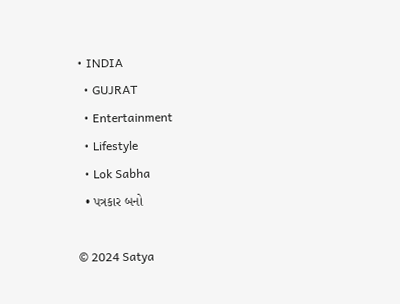• INDIA
  • GUJRAT
  • Entertainment
  • Lifestyle
  • Lok Sabha
  • પત્રકાર બનો

© 2024 Satya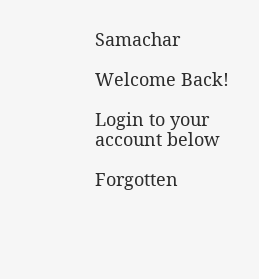Samachar

Welcome Back!

Login to your account below

Forgotten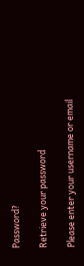Password?

Retrieve your password

Please enter your username or email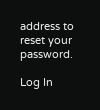address to reset your password.

Log In